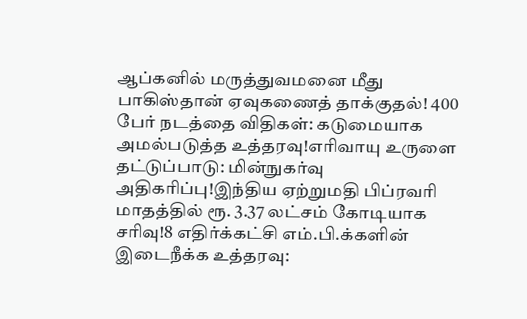ஆப்கனில் மருத்துவமனை மீது பாகிஸ்தான் ஏவுகணைத் தாக்குதல்! 400 பேர் நடத்தை விதிகள்: கடுமையாக அமல்படுத்த உத்தரவு!எரிவாயு உருளை தட்டுப்பாடு: மின்நுகர்வு அதிகரிப்பு!இந்திய ஏற்றுமதி பிப்ரவரி மாதத்தில் ரூ. 3.37 லட்சம் கோடியாக சரிவு!8 எதிர்க்கட்சி எம்.பி.க்களின் இடைநீக்க உத்தரவு: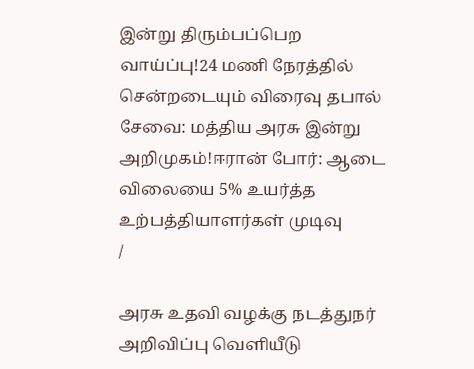இன்று திரும்பப்பெற வாய்ப்பு!24 மணி நேரத்தில் சென்றடையும் விரைவு தபால் சேவை: மத்திய அரசு இன்று அறிமுகம்!ஈரான் போர்: ஆடை விலையை 5% உயர்த்த உற்பத்தியாளர்கள் முடிவு
/

அரசு உதவி வழக்கு நடத்துநர் அறிவிப்பு வெளியீடு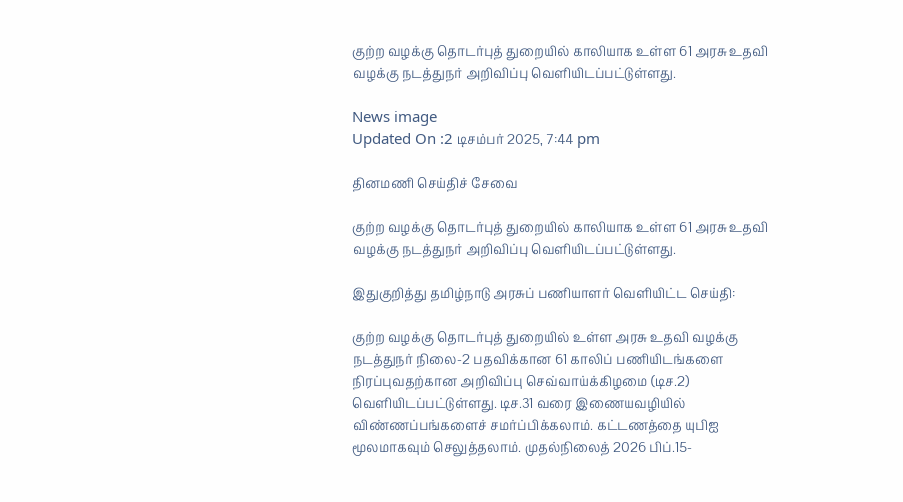குற்ற வழக்கு தொடர்புத் துறையில் காலியாக உள்ள 61 அரசு உதவி வழக்கு நடத்துநர் அறிவிப்பு வெளியிடப்பட்டுள்ளது.

News image
Updated On :2 டிசம்பர் 2025, 7:44 pm

தினமணி செய்திச் சேவை

குற்ற வழக்கு தொடர்புத் துறையில் காலியாக உள்ள 61 அரசு உதவி வழக்கு நடத்துநர் அறிவிப்பு வெளியிடப்பட்டுள்ளது.

இதுகுறித்து தமிழ்நாடு அரசுப் பணியாளர் வெளியிட்ட செய்தி:

குற்ற வழக்கு தொடர்புத் துறையில் உள்ள அரசு உதவி வழக்கு நடத்துநர் நிலை-2 பதவிக்கான 61 காலிப் பணியிடங்களை நிரப்புவதற்கான அறிவிப்பு செவ்வாய்க்கிழமை (டிச.2) வெளியிடப்பட்டுள்ளது. டிச.31 வரை இணையவழியில் விண்ணப்பங்களைச் சமர்ப்பிக்கலாம். கட்டணத்தை யுபிஐ மூலமாகவும் செலுத்தலாம். முதல்நிலைத் 2026 பிப்.15-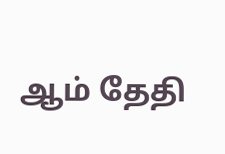ஆம் தேதி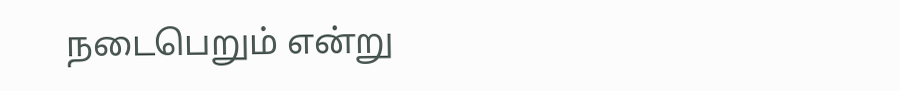நடைபெறும் என்று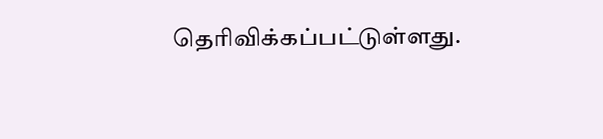தெரிவிக்கப்பட்டுள்ளது.